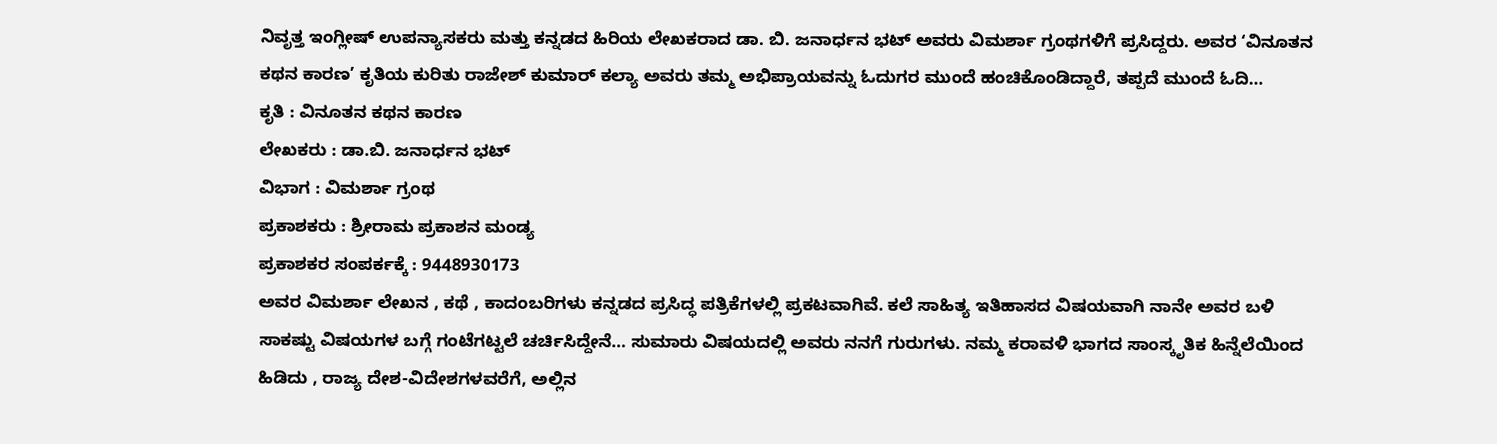ನಿವೃತ್ತ ಇಂಗ್ಲೀಷ್ ಉಪನ್ಯಾಸಕರು ಮತ್ತು ಕನ್ನಡದ ಹಿರಿಯ ಲೇಖಕರಾದ ಡಾ. ಬಿ. ಜನಾರ್ಧನ ಭಟ್ ಅವರು ವಿಮರ್ಶಾ ಗ್ರಂಥಗಳಿಗೆ ಪ್ರಸಿದ್ದರು. ಅವರ ‘ವಿನೂತನ ಕಥನ ಕಾರಣ’ ಕೃತಿಯ ಕುರಿತು ರಾಜೇಶ್ ಕುಮಾರ್ ಕಲ್ಯಾ ಅವರು ತಮ್ಮ ಅಭಿಪ್ರಾಯವನ್ನು ಓದುಗರ ಮುಂದೆ ಹಂಚಿಕೊಂಡಿದ್ದಾರೆ, ತಪ್ಪದೆ ಮುಂದೆ ಓದಿ…
ಕೃತಿ : ವಿನೂತನ ಕಥನ ಕಾರಣ
ಲೇಖಕರು : ಡಾ.ಬಿ. ಜನಾರ್ಧನ ಭಟ್
ವಿಭಾಗ : ವಿಮರ್ಶಾ ಗ್ರಂಥ
ಪ್ರಕಾಶಕರು : ಶ್ರೀರಾಮ ಪ್ರಕಾಶನ ಮಂಡ್ಯ
ಪ್ರಕಾಶಕರ ಸಂಪರ್ಕಕ್ಕೆ : 9448930173
ಅವರ ವಿಮರ್ಶಾ ಲೇಖನ , ಕಥೆ , ಕಾದಂಬರಿಗಳು ಕನ್ನಡದ ಪ್ರಸಿದ್ಧ ಪತ್ರಿಕೆಗಳಲ್ಲಿ ಪ್ರಕಟವಾಗಿವೆ. ಕಲೆ ಸಾಹಿತ್ಯ ಇತಿಹಾಸದ ವಿಷಯವಾಗಿ ನಾನೇ ಅವರ ಬಳಿ ಸಾಕಷ್ಟು ವಿಷಯಗಳ ಬಗ್ಗೆ ಗಂಟೆಗಟ್ಟಲೆ ಚರ್ಚಿಸಿದ್ದೇನೆ… ಸುಮಾರು ವಿಷಯದಲ್ಲಿ ಅವರು ನನಗೆ ಗುರುಗಳು. ನಮ್ಮ ಕರಾವಳಿ ಭಾಗದ ಸಾಂಸ್ಕೃತಿಕ ಹಿನ್ನೆಲೆಯಿಂದ ಹಿಡಿದು , ರಾಜ್ಯ ದೇಶ-ವಿದೇಶಗಳವರೆಗೆ, ಅಲ್ಲಿನ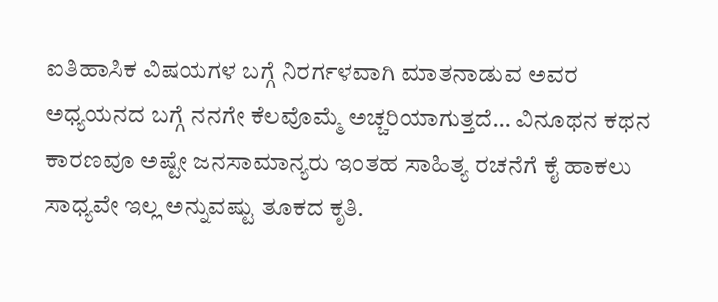ಐತಿಹಾಸಿಕ ವಿಷಯಗಳ ಬಗ್ಗೆ ನಿರರ್ಗಳವಾಗಿ ಮಾತನಾಡುವ ಅವರ ಅಧ್ಯಯನದ ಬಗ್ಗೆ ನನಗೇ ಕೆಲವೊಮ್ಮೆ ಅಚ್ಚರಿಯಾಗುತ್ತದೆ… ವಿನೂಥನ ಕಥನ ಕಾರಣವೂ ಅಷ್ಟೇ ಜನಸಾಮಾನ್ಯರು ಇಂತಹ ಸಾಹಿತ್ಯ ರಚನೆಗೆ ಕೈ ಹಾಕಲು ಸಾಧ್ಯವೇ ಇಲ್ಲ ಅನ್ನುವಷ್ಟು ತೂಕದ ಕೃತಿ.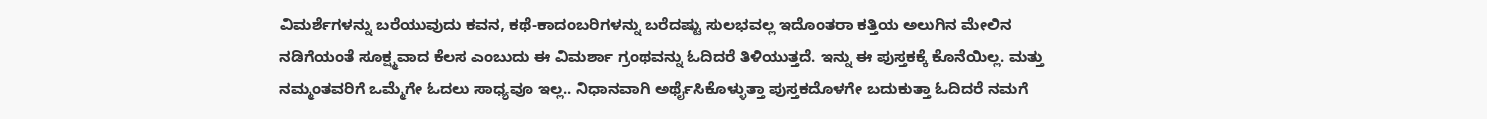ವಿಮರ್ಶೆಗಳನ್ನು ಬರೆಯುವುದು ಕವನ, ಕಥೆ-ಕಾದಂಬರಿಗಳನ್ನು ಬರೆದಷ್ಟು ಸುಲಭವಲ್ಲ ಇದೊಂತರಾ ಕತ್ತಿಯ ಅಲುಗಿನ ಮೇಲಿನ ನಡಿಗೆಯಂತೆ ಸೂಕ್ಷ್ಮವಾದ ಕೆಲಸ ಎಂಬುದು ಈ ವಿಮರ್ಶಾ ಗ್ರಂಥವನ್ನು ಓದಿದರೆ ತಿಳಿಯುತ್ತದೆ. ಇನ್ನು ಈ ಪುಸ್ತಕಕ್ಕೆ ಕೊನೆಯಿಲ್ಲ. ಮತ್ತು ನಮ್ಮಂತವರಿಗೆ ಒಮ್ಮೆಗೇ ಓದಲು ಸಾಧ್ಯವೂ ಇಲ್ಲ.. ನಿಧಾನವಾಗಿ ಅರ್ಥೈಸಿಕೊಳ್ಳುತ್ತಾ ಪುಸ್ತಕದೊಳಗೇ ಬದುಕುತ್ತಾ ಓದಿದರೆ ನಮಗೆ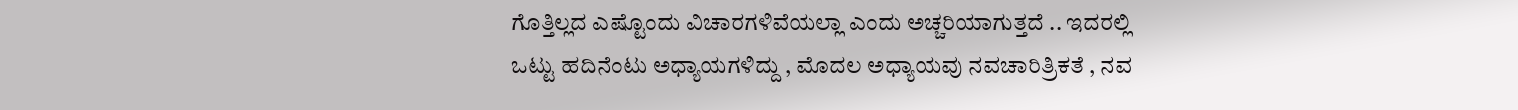ಗೊತ್ತಿಲ್ಲದ ಎಷ್ಟೊಂದು ವಿಚಾರಗಳಿವೆಯಲ್ಲಾ ಎಂದು ಅಚ್ಚರಿಯಾಗುತ್ತದೆ .. ಇದರಲ್ಲಿ ಒಟ್ಟು ಹದಿನೆಂಟು ಅಧ್ಯಾಯಗಳಿದ್ದು , ಮೊದಲ ಅಧ್ಯಾಯವು ನವಚಾರಿತ್ರಿಕತೆ , ನವ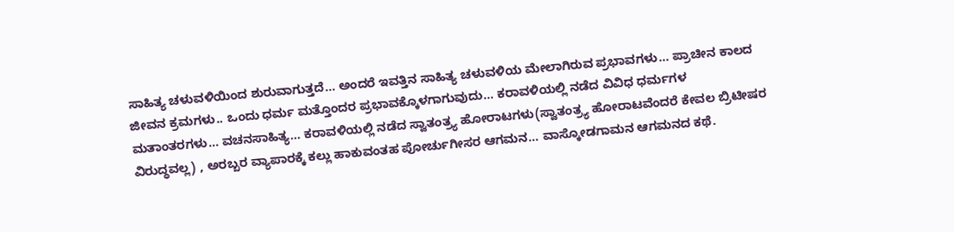ಸಾಹಿತ್ಯ ಚಳುವಳಿಯಿಂದ ಶುರುವಾಗುತ್ತದೆ… ಅಂದರೆ ಇವತ್ತಿನ ಸಾಹಿತ್ಯ ಚಳುವಳಿಯ ಮೇಲಾಗಿರುವ ಪ್ರಭಾವಗಳು… ಪ್ರಾಚೀನ ಕಾಲದ ಜೀವನ ಕ್ರಮಗಳು.. ಒಂದು ಧರ್ಮ ಮತ್ತೊಂದರ ಪ್ರಭಾವಕ್ಕೊಳಗಾಗುವುದು… ಕರಾವಳಿಯಲ್ಲಿ ನಡೆದ ವಿವಿಧ ಧರ್ಮಗಳ ಮತಾಂತರಗಳು… ವಚನಸಾಹಿತ್ಯ… ಕರಾವಳಿಯಲ್ಲಿ ನಡೆದ ಸ್ವಾತಂತ್ರ್ಯ ಹೋರಾಟಗಳು(ಸ್ವಾತಂತ್ರ್ಯ ಹೋರಾಟವೆಂದರೆ ಕೇವಲ ಬ್ರಿಟೀಷರ ವಿರುದ್ಧವಲ್ಲ) , ಅರಬ್ಬರ ವ್ಯಾಪಾರಕ್ಕೆ ಕಲ್ಲು ಹಾಕುವಂತಹ ಪೋರ್ಚುಗೀಸರ ಆಗಮನ… ವಾಸ್ಕೋಡಗಾಮನ ಆಗಮನದ ಕಥೆ.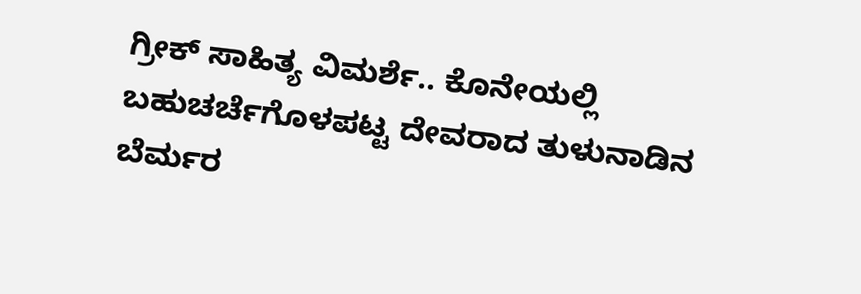ಗ್ರೀಕ್ ಸಾಹಿತ್ಯ ವಿಮರ್ಶೆ.. ಕೊನೇಯಲ್ಲಿ ಬಹುಚರ್ಚೆಗೊಳಪಟ್ಟ ದೇವರಾದ ತುಳುನಾಡಿನ ಬೆರ್ಮರ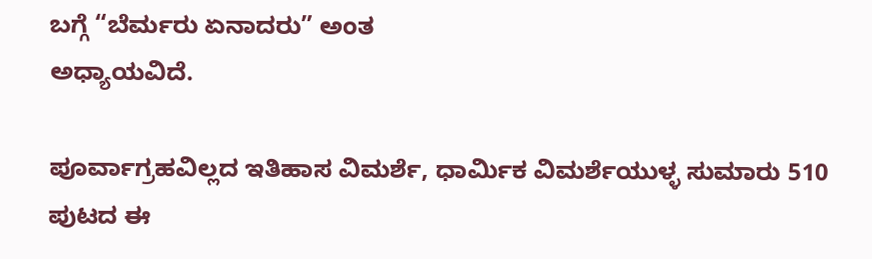ಬಗ್ಗೆ “ಬೆರ್ಮರು ಏನಾದರು” ಅಂತ
ಅಧ್ಯಾಯವಿದೆ.

ಪೂರ್ವಾಗ್ರಹವಿಲ್ಲದ ಇತಿಹಾಸ ವಿಮರ್ಶೆ, ಧಾರ್ಮಿಕ ವಿಮರ್ಶೆಯುಳ್ಳ ಸುಮಾರು 510 ಪುಟದ ಈ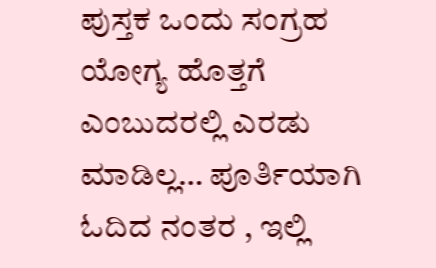ಪುಸ್ತಕ ಒಂದು ಸಂಗ್ರಹ ಯೋಗ್ಯ ಹೊತ್ತಗೆ ಎಂಬುದರಲ್ಲಿ ಎರಡು ಮಾಡಿಲ್ಲ… ಪೂರ್ತಿಯಾಗಿ ಓದಿದ ನಂತರ , ಇಲ್ಲಿ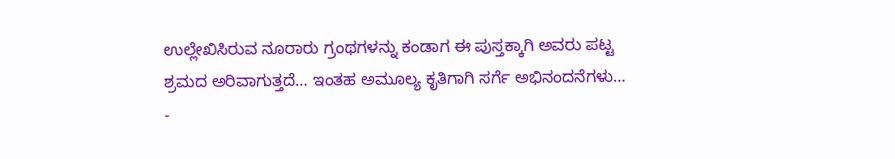ಉಲ್ಲೇಖಿಸಿರುವ ನೂರಾರು ಗ್ರಂಥಗಳನ್ನು ಕಂಡಾಗ ಈ ಪುಸ್ತಕ್ಕಾಗಿ ಅವರು ಪಟ್ಟ ಶ್ರಮದ ಅರಿವಾಗುತ್ತದೆ… ಇಂತಹ ಅಮೂಲ್ಯ ಕೃತಿಗಾಗಿ ಸರ್ಗೆ ಅಭಿನಂದನೆಗಳು…
-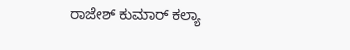ರಾಜೇಶ್ ಕುಮಾರ್ ಕಲ್ಯಾ